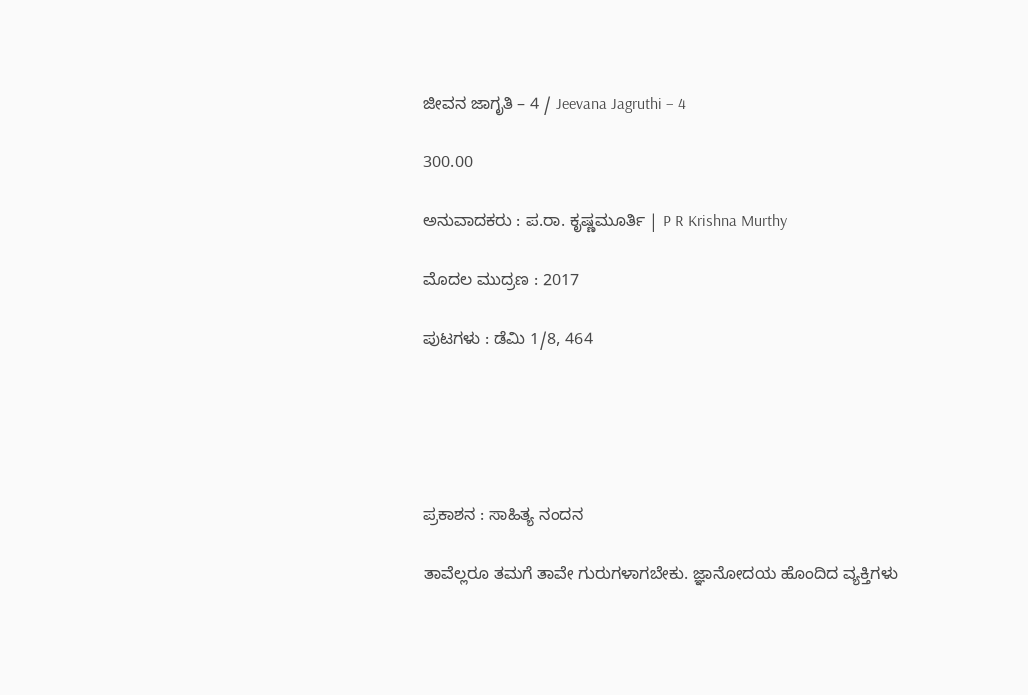ಜೀವನ ಜಾಗೃತಿ – 4 / Jeevana Jagruthi – 4

300.00

ಅನುವಾದಕರು : ಪ.ರಾ. ಕೃಷ್ಣಮೂರ್ತಿ | P R Krishna Murthy

ಮೊದಲ ಮುದ್ರಣ : 2017

ಪುಟಗಳು : ಡೆಮಿ 1/8, 464





ಪ್ರಕಾಶನ : ಸಾಹಿತ್ಯ ನಂದನ

ತಾವೆಲ್ಲರೂ ತಮಗೆ ತಾವೇ ಗುರುಗಳಾಗಬೇಕು. ಜ್ಞಾನೋದಯ ಹೊಂದಿದ ವ್ಯಕ್ತಿಗಳು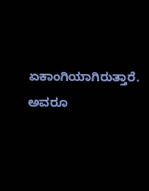ಏಕಾಂಗಿಯಾಗಿರುತ್ತಾರೆ. ಅವರೂ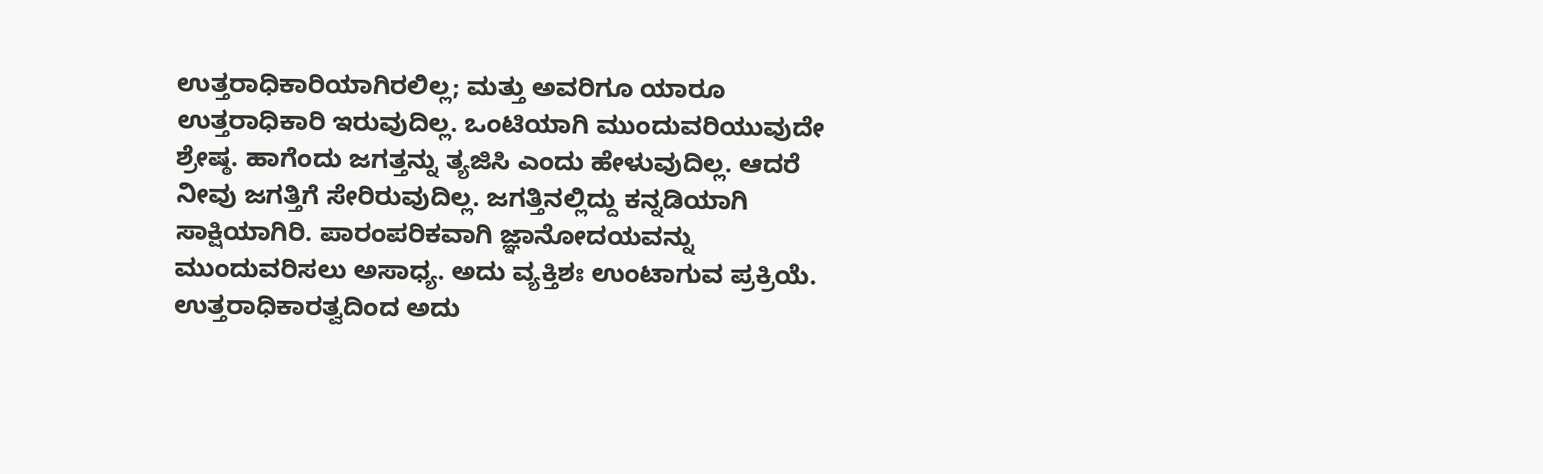ಉತ್ತರಾಧಿಕಾರಿಯಾಗಿರಲಿಲ್ಲ; ಮತ್ತು ಅವರಿಗೂ ಯಾರೂ ಉತ್ತರಾಧಿಕಾರಿ ಇರುವುದಿಲ್ಲ. ಒಂಟಿಯಾಗಿ ಮುಂದುವರಿಯುವುದೇ ಶ್ರೇಷ್ಠ. ಹಾಗೆಂದು ಜಗತ್ತನ್ನು ತ್ಯಜಿಸಿ ಎಂದು ಹೇಳುವುದಿಲ್ಲ. ಆದರೆ ನೀವು ಜಗತ್ತಿಗೆ ಸೇರಿರುವುದಿಲ್ಲ. ಜಗತ್ತಿನಲ್ಲಿದ್ದು ಕನ್ನಡಿಯಾಗಿ ಸಾಕ್ಷಿಯಾಗಿರಿ. ಪಾರಂಪರಿಕವಾಗಿ ಜ್ಞಾನೋದಯವನ್ನು ಮುಂದುವರಿಸಲು ಅಸಾಧ್ಯ. ಅದು ವ್ಯಕ್ತಿಶಃ ಉಂಟಾಗುವ ಪ್ರಕ್ರಿಯೆ. ಉತ್ತರಾಧಿಕಾರತ್ವದಿಂದ ಅದು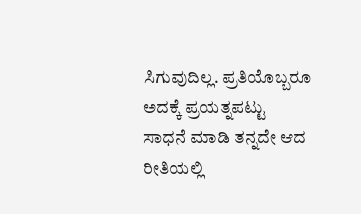ಸಿಗುವುದಿಲ್ಲ. ಪ್ರತಿಯೊಬ್ಬರೂ ಅದಕ್ಕೆ ಪ್ರಯತ್ನಪಟ್ಟು ಸಾಧನೆ ಮಾಡಿ ತನ್ನದೇ ಆದ ರೀತಿಯಲ್ಲಿ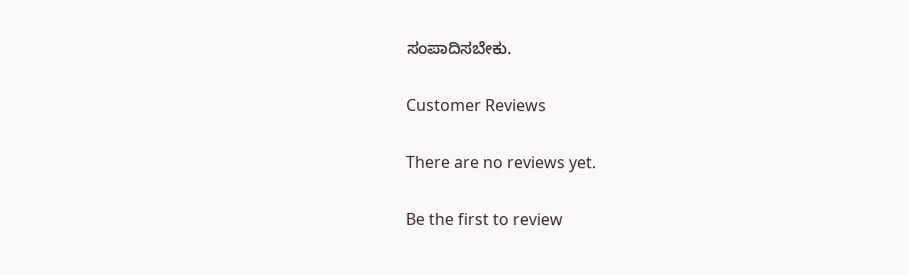ಸಂಪಾದಿಸಬೇಕು.

Customer Reviews

There are no reviews yet.

Be the first to review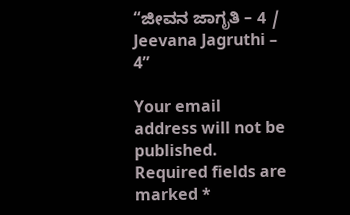“ಜೀವನ ಜಾಗೃತಿ – 4 / Jeevana Jagruthi – 4”

Your email address will not be published. Required fields are marked *